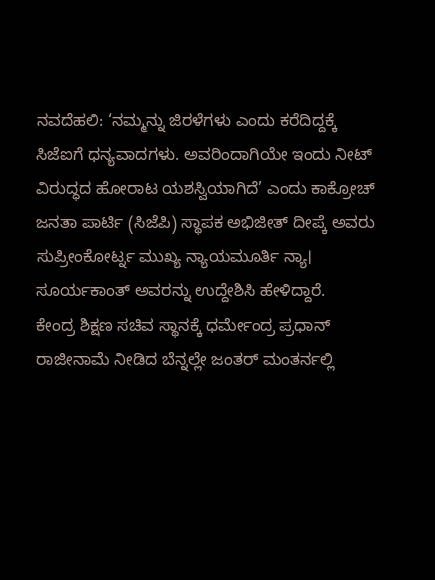ನವದೆಹಲಿ: ‘ನಮ್ಮನ್ನು ಜಿರಳೆಗಳು ಎಂದು ಕರೆದಿದ್ದಕ್ಕೆ ಸಿಜೆಐಗೆ ಧನ್ಯವಾದಗಳು. ಅವರಿಂದಾಗಿಯೇ ಇಂದು ನೀಟ್ ವಿರುದ್ಧದ ಹೋರಾಟ ಯಶಸ್ವಿಯಾಗಿದೆ’ ಎಂದು ಕಾಕ್ರೋಚ್ ಜನತಾ ಪಾರ್ಟಿ (ಸಿಜೆಪಿ) ಸ್ಥಾಪಕ ಅಭಿಜೀತ್ ದೀಪ್ಕೆ ಅವರು ಸುಪ್ರೀಂಕೋರ್ಟ್ನ ಮುಖ್ಯ ನ್ಯಾಯಮೂರ್ತಿ ನ್ಯಾ। ಸೂರ್ಯಕಾಂತ್ ಅವರನ್ನು ಉದ್ದೇಶಿಸಿ ಹೇಳಿದ್ದಾರೆ.
ಕೇಂದ್ರ ಶಿಕ್ಷಣ ಸಚಿವ ಸ್ಥಾನಕ್ಕೆ ಧರ್ಮೇಂದ್ರ ಪ್ರಧಾನ್ ರಾಜೀನಾಮೆ ನೀಡಿದ ಬೆನ್ನಲ್ಲೇ ಜಂತರ್ ಮಂತರ್ನಲ್ಲಿ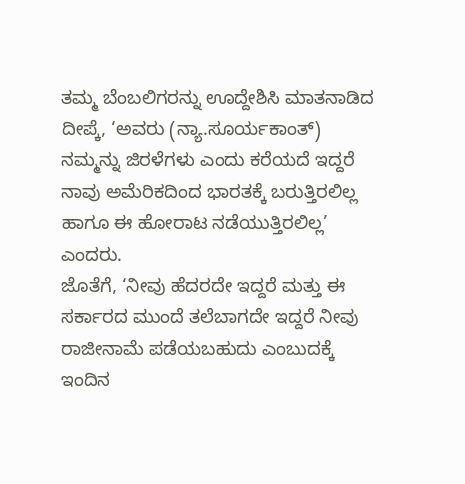ತಮ್ಮ ಬೆಂಬಲಿಗರನ್ನು ಊದ್ದೇಶಿಸಿ ಮಾತನಾಡಿದ ದೀಪ್ಕೆ, ‘ಅವರು (ನ್ಯಾ.ಸೂರ್ಯಕಾಂತ್) ನಮ್ಮನ್ನು ಜಿರಳೆಗಳು ಎಂದು ಕರೆಯದೆ ಇದ್ದರೆ ನಾವು ಅಮೆರಿಕದಿಂದ ಭಾರತಕ್ಕೆ ಬರುತ್ತಿರಲಿಲ್ಲ ಹಾಗೂ ಈ ಹೋರಾಟ ನಡೆಯುತ್ತಿರಲಿಲ್ಲ’ ಎಂದರು.
ಜೊತೆಗೆ, ‘ನೀವು ಹೆದರದೇ ಇದ್ದರೆ ಮತ್ತು ಈ ಸರ್ಕಾರದ ಮುಂದೆ ತಲೆಬಾಗದೇ ಇದ್ದರೆ ನೀವು ರಾಜೀನಾಮೆ ಪಡೆಯಬಹುದು ಎಂಬುದಕ್ಕೆ ಇಂದಿನ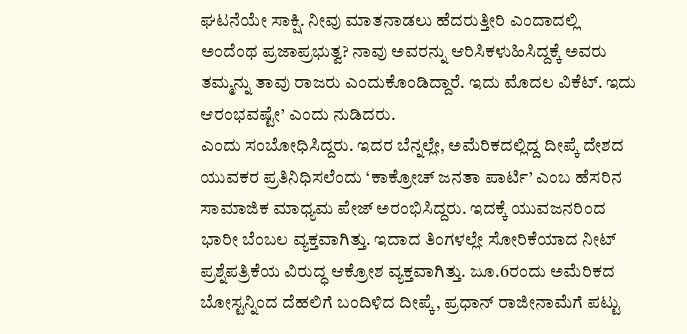ಘಟನೆಯೇ ಸಾಕ್ಷಿ. ನೀವು ಮಾತನಾಡಲು ಹೆದರುತ್ತೀರಿ ಎಂದಾದಲ್ಲಿ ಅಂದೆಂಥ ಪ್ರಜಾಪ್ರಭುತ್ವ? ನಾವು ಅವರನ್ನು ಆರಿಸಿಕಳುಹಿಸಿದ್ದಕ್ಕೆ ಅವರು ತಮ್ಮನ್ನು ತಾವು ರಾಜರು ಎಂದುಕೊಂಡಿದ್ದಾರೆ. ಇದು ಮೊದಲ ವಿಕೆಟ್. ಇದು ಆರಂಭವಷ್ಟೇ’ ಎಂದು ನುಡಿದರು.
ಎಂದು ಸಂಬೋಧಿಸಿದ್ದರು. ಇದರ ಬೆನ್ನಲ್ಲೇ, ಅಮೆರಿಕದಲ್ಲಿದ್ದ ದೀಪ್ಕೆ ದೇಶದ ಯುವಕರ ಪ್ರತಿನಿಧಿಸಲೆಂದು ‘ಕಾಕ್ರೋಚ್ ಜನತಾ ಪಾರ್ಟಿ’ ಎಂಬ ಹೆಸರಿನ ಸಾಮಾಜಿಕ ಮಾಧ್ಯಮ ಪೇಜ್ ಅರಂಭಿಸಿದ್ದರು. ಇದಕ್ಕೆ ಯುವಜನರಿಂದ ಭಾರೀ ಬೆಂಬಲ ವ್ಯಕ್ತವಾಗಿತ್ತು. ಇದಾದ ತಿಂಗಳಲ್ಲೇ ಸೋರಿಕೆಯಾದ ನೀಟ್ ಪ್ರಶ್ನೆಪತ್ರಿಕೆಯ ವಿರುದ್ಧ ಆಕ್ರೋಶ ವ್ಯಕ್ತವಾಗಿತ್ತು. ಜೂ.6ರಂದು ಅಮೆರಿಕದ ಬೋಸ್ಟನ್ನಿಂದ ದೆಹಲಿಗೆ ಬಂದಿಳಿದ ದೀಪ್ಕೆ, ಪ್ರಧಾನ್ ರಾಜೀನಾಮೆಗೆ ಪಟ್ಟು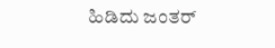ಹಿಡಿದು ಜಂತರ್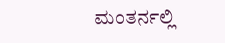ಮಂತರ್ನಲ್ಲಿ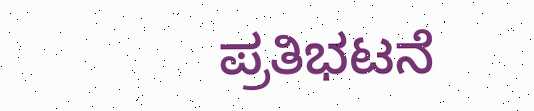ಪ್ರತಿಭಟನೆ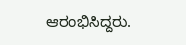ಆರಂಭಿಸಿದ್ದರು.